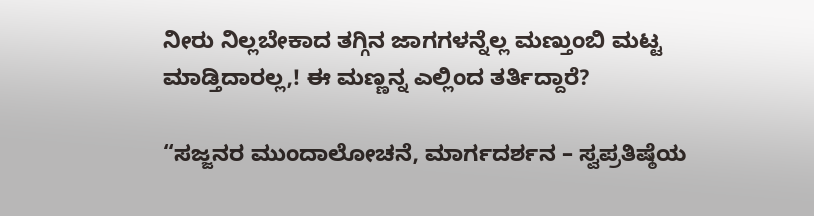ನೀರು ನಿಲ್ಲಬೇಕಾದ ತಗ್ಗಿನ ಜಾಗಗಳನ್ನೆಲ್ಲ ಮಣ್ತುಂಬಿ ಮಟ್ಟ ಮಾಡ್ತಿದಾರಲ್ಲ,! ಈ ಮಣ್ಣನ್ನ ಎಲ್ಲಿಂದ ತರ್ತಿದ್ದಾರೆ?

“ಸಜ್ಜನರ ಮುಂದಾಲೋಚನೆ, ಮಾರ್ಗದರ್ಶನ – ಸ್ವಪ್ರತಿಷ್ಠೆಯ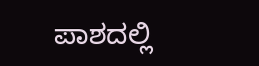ಪಾಶದಲ್ಲಿ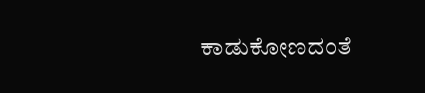ಕಾಡುಕೋಣದಂತೆ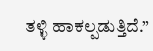ತಳ್ಳಿ ಹಾಕಲ್ಪಡುತ್ತಿದೆ.”